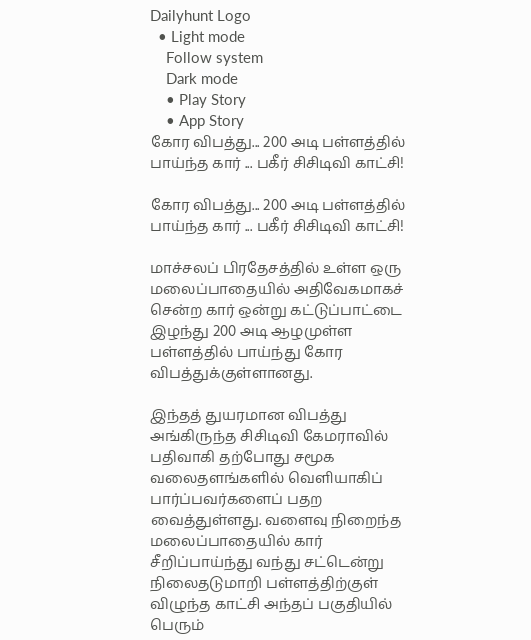Dailyhunt Logo
  • Light mode
    Follow system
    Dark mode
    • Play Story
    • App Story
கோர விபத்து... 200 அடி பள்ளத்தில் பாய்ந்த கார் ... பகீர் சிசிடிவி காட்சி!

கோர விபத்து... 200 அடி பள்ளத்தில் பாய்ந்த கார் ... பகீர் சிசிடிவி காட்சி!

மாச்சலப் பிரதேசத்தில் உள்ள ஒரு மலைப்பாதையில் அதிவேகமாகச் சென்ற கார் ஒன்று கட்டுப்பாட்டை இழந்து 200 அடி ஆழமுள்ள பள்ளத்தில் பாய்ந்து கோர விபத்துக்குள்ளானது.

இந்தத் துயரமான விபத்து அங்கிருந்த சிசிடிவி கேமராவில் பதிவாகி தற்போது சமூக வலைதளங்களில் வெளியாகிப் பார்ப்பவர்களைப் பதற வைத்துள்ளது. வளைவு நிறைந்த மலைப்பாதையில் கார் சீறிப்பாய்ந்து வந்து சட்டென்று நிலைதடுமாறி பள்ளத்திற்குள் விழுந்த காட்சி அந்தப் பகுதியில் பெரும்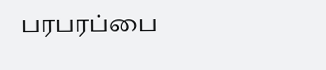பரபரப்பை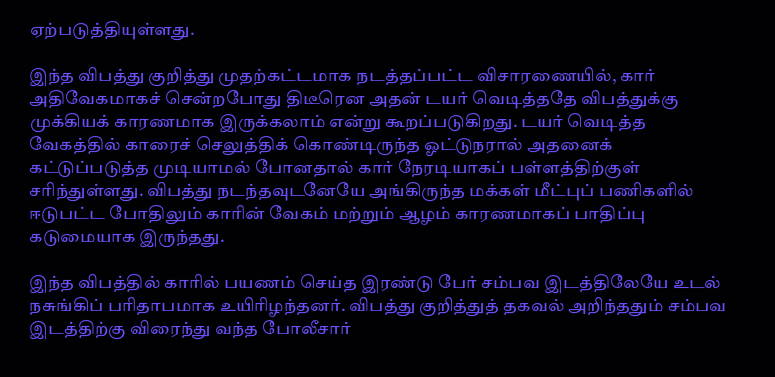ஏற்படுத்தியுள்ளது.

இந்த விபத்து குறித்து முதற்கட்டமாக நடத்தப்பட்ட விசாரணையில், கார் அதிவேகமாகச் சென்றபோது திடீரென அதன் டயர் வெடித்ததே விபத்துக்கு முக்கியக் காரணமாக இருக்கலாம் என்று கூறப்படுகிறது. டயர் வெடித்த வேகத்தில் காரைச் செலுத்திக் கொண்டிருந்த ஓட்டுநரால் அதனைக் கட்டுப்படுத்த முடியாமல் போனதால் கார் நேரடியாகப் பள்ளத்திற்குள் சரிந்துள்ளது. விபத்து நடந்தவுடனேயே அங்கிருந்த மக்கள் மீட்புப் பணிகளில் ஈடுபட்ட போதிலும் காரின் வேகம் மற்றும் ஆழம் காரணமாகப் பாதிப்பு கடுமையாக இருந்தது.

இந்த விபத்தில் காரில் பயணம் செய்த இரண்டு பேர் சம்பவ இடத்திலேயே உடல் நசுங்கிப் பரிதாபமாக உயிரிழந்தனர். விபத்து குறித்துத் தகவல் அறிந்ததும் சம்பவ இடத்திற்கு விரைந்து வந்த போலீசார்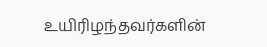உயிரிழந்தவர்களின்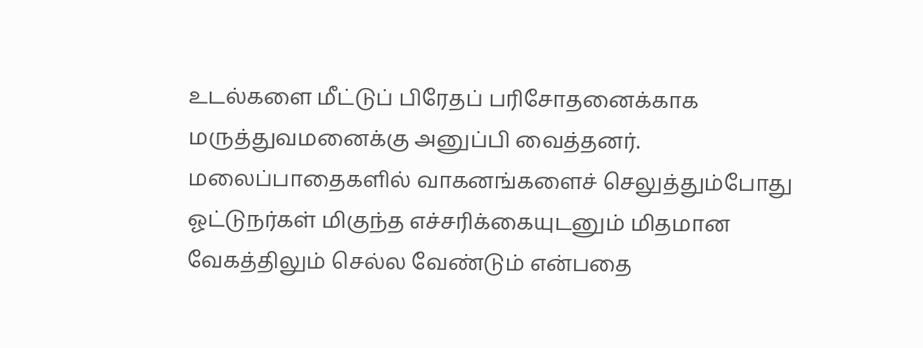உடல்களை மீட்டுப் பிரேதப் பரிசோதனைக்காக மருத்துவமனைக்கு அனுப்பி வைத்தனர். மலைப்பாதைகளில் வாகனங்களைச் செலுத்தும்போது ஓட்டுநர்கள் மிகுந்த எச்சரிக்கையுடனும் மிதமான வேகத்திலும் செல்ல வேண்டும் என்பதை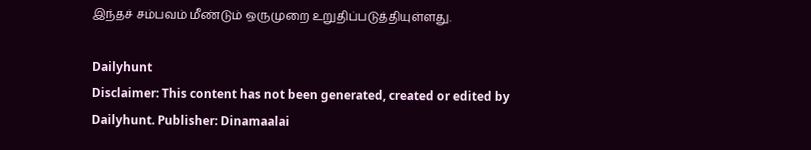இந்தச் சம்பவம் மீண்டும் ஒருமுறை உறுதிப்படுத்தியுள்ளது.

Dailyhunt
Disclaimer: This content has not been generated, created or edited by Dailyhunt. Publisher: Dinamaalai